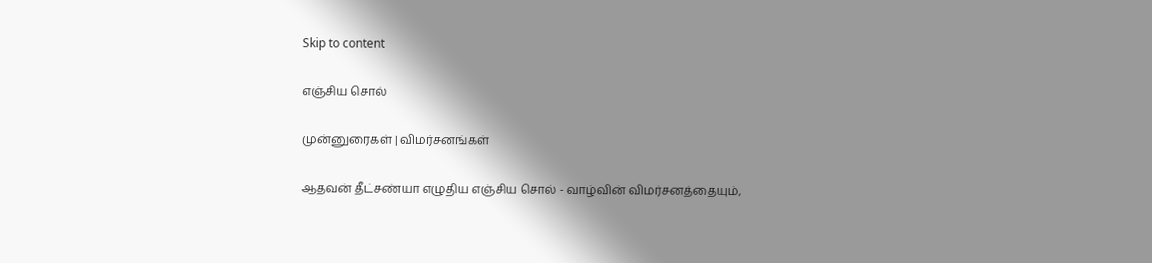Skip to content

எஞ்சிய சொல்

முன்னுரைகள் | விமர்சனங்கள்

ஆதவன் தீட்சண்யா எழுதிய எஞ்சிய சொல் - வாழ்வின் விமர்சனத்தையும்,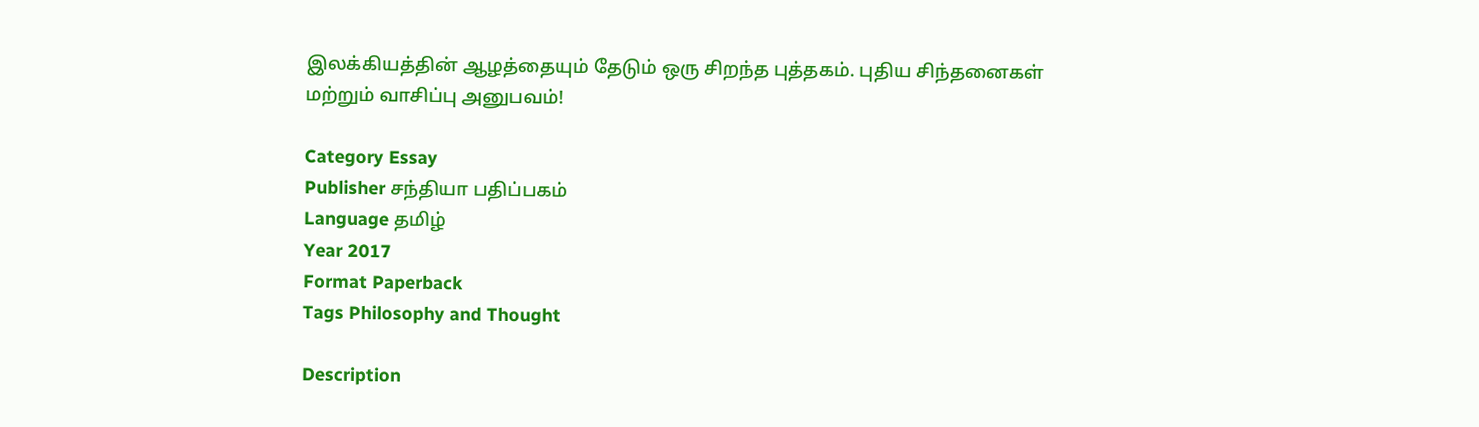இலக்கியத்தின் ஆழத்தையும் தேடும் ஒரு சிறந்த புத்தகம். புதிய சிந்தனைகள் மற்றும் வாசிப்பு அனுபவம்!

Category Essay
Publisher சந்தியா பதிப்பகம்
Language தமிழ்
Year 2017
Format Paperback
Tags Philosophy and Thought

Description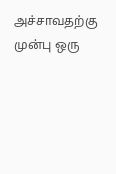அச்சாவதற்கு முன்பு ஒரு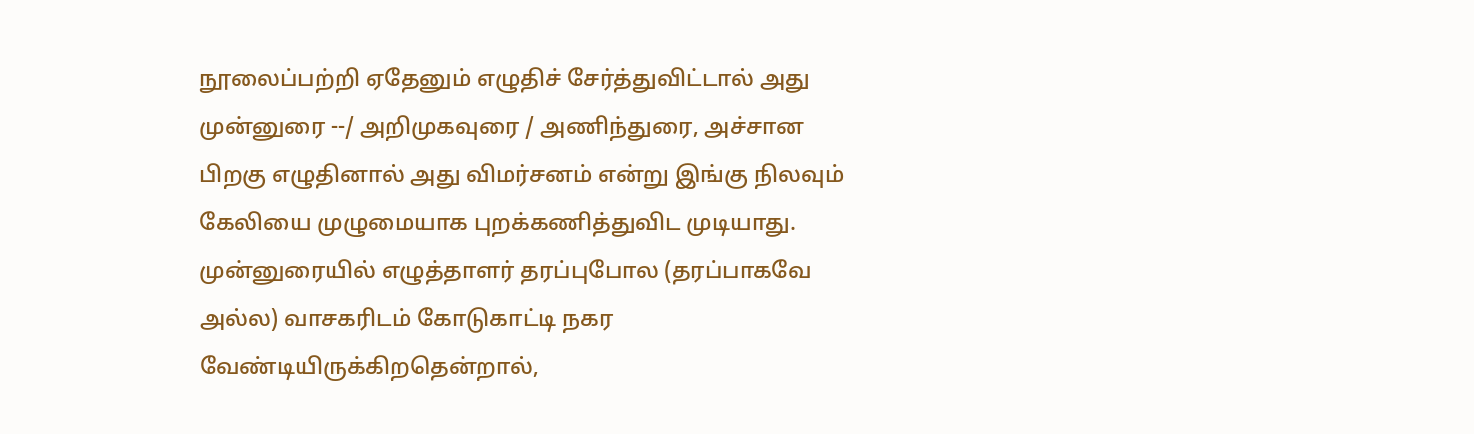நூலைப்பற்றி ஏதேனும் எழுதிச் சேர்த்துவிட்டால் அது முன்னுரை --/ அறிமுகவுரை / அணிந்துரை, அச்சான பிறகு எழுதினால் அது விமர்சனம் என்று இங்கு நிலவும் கேலியை முழுமையாக புறக்கணித்துவிட முடியாது. முன்னுரையில் எழுத்தாளர் தரப்புபோல (தரப்பாகவே அல்ல) வாசகரிடம் கோடுகாட்டி நகர வேண்டியிருக்கிறதென்றால்,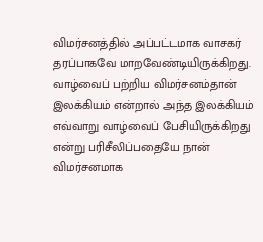விமர்சனத்தில் அப்பட்டமாக வாசகர் தரப்பாகவே மாறவேண்டியிருக்கிறது. வாழ்வைப் பற்றிய விமர்சனம்தான் இலக்கியம் என்றால் அந்த இலக்கியம் எவ்வாறு வாழ்வைப் பேசியிருக்கிறது என்று பரிசீலிப்பதையே நான் விமர்சனமாக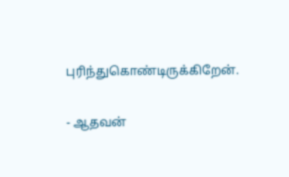புரிந்துகொண்டிருக்கிறேன்.

- ஆதவன்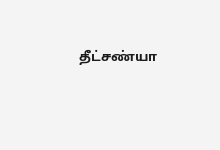தீட்சண்யா